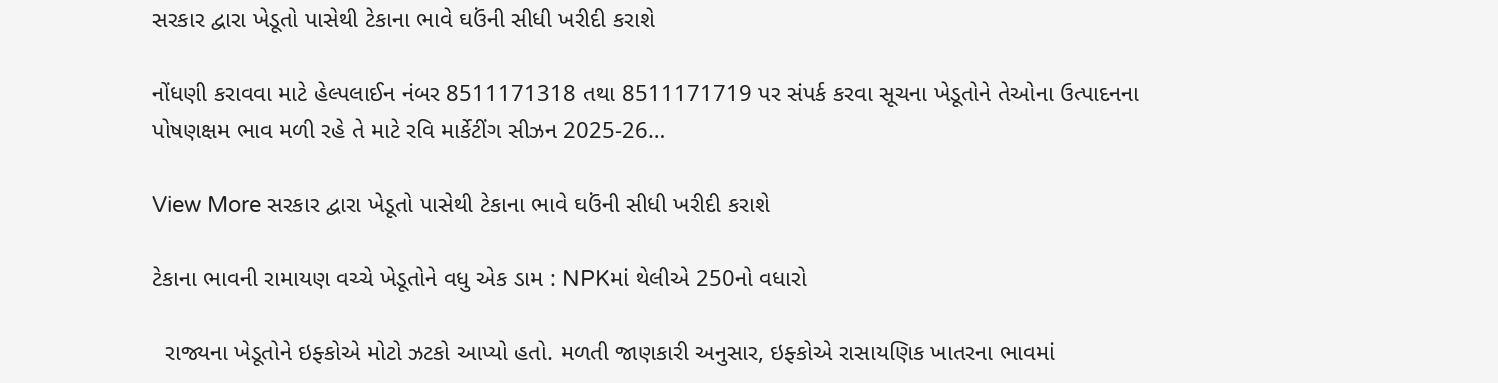સરકાર દ્વારા ખેડૂતો પાસેથી ટેકાના ભાવે ઘઉંની સીધી ખરીદી કરાશે

નોંધણી કરાવવા માટે હેલ્પલાઈન નંબર 8511171318 તથા 8511171719 પર સંપર્ક કરવા સૂચના ખેડૂતોને તેઓના ઉત્પાદનના પોષણક્ષમ ભાવ મળી રહે તે માટે રવિ માર્કેટીંગ સીઝન 2025-26…

View More સરકાર દ્વારા ખેડૂતો પાસેથી ટેકાના ભાવે ઘઉંની સીધી ખરીદી કરાશે

ટેકાના ભાવની રામાયણ વચ્ચે ખેડૂતોને વધુ એક ડામ : NPKમાં થેલીએ 250નો વધારો

  રાજ્યના ખેડૂતોને ઇફ્કોએ મોટો ઝટકો આપ્યો હતો. મળતી જાણકારી અનુસાર, ઇફ્કોએ રાસાયણિક ખાતરના ભાવમાં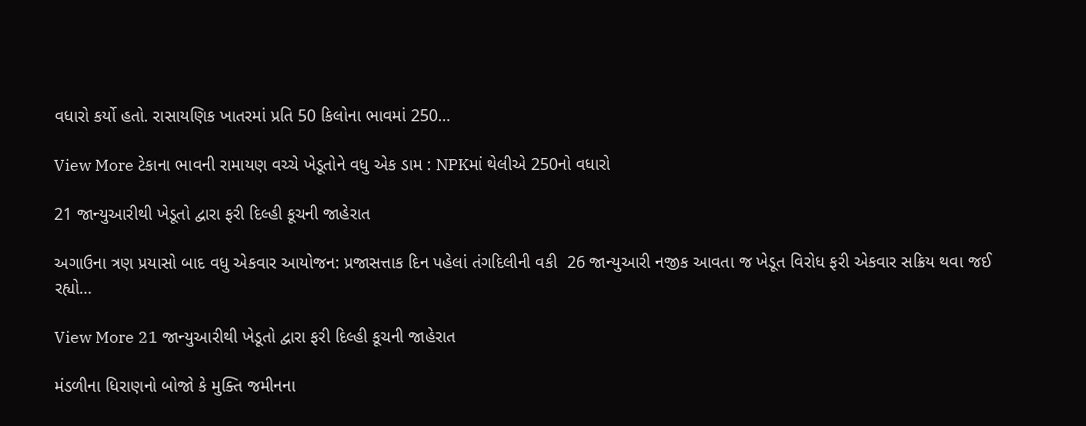વધારો કર્યો હતો. રાસાયણિક ખાતરમાં પ્રતિ 50 કિલોના ભાવમાં 250…

View More ટેકાના ભાવની રામાયણ વચ્ચે ખેડૂતોને વધુ એક ડામ : NPKમાં થેલીએ 250નો વધારો

21 જાન્યુઆરીથી ખેડૂતો દ્વારા ફરી દિલ્હી કૂચની જાહેરાત

અગાઉના ત્રણ પ્રયાસો બાદ વધુ એકવાર આયોજન: પ્રજાસત્તાક દિન પહેલાં તંગદિલીની વકી  26 જાન્યુઆરી નજીક આવતા જ ખેડૂત વિરોધ ફરી એકવાર સક્રિય થવા જઈ રહ્યો…

View More 21 જાન્યુઆરીથી ખેડૂતો દ્વારા ફરી દિલ્હી કૂચની જાહેરાત

મંડળીના ધિરાણનો બોજો કે મુક્તિ જમીનના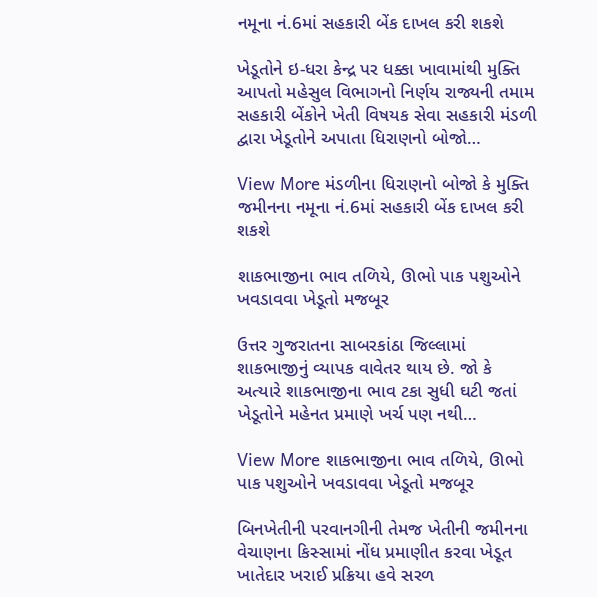નમૂના નં.6માં સહકારી બેંક દાખલ કરી શકશે

ખેડૂતોને ઇ-ધરા કેન્દ્ર પર ધક્કા ખાવામાંથી મુક્તિ આપતો મહેસુલ વિભાગનો નિર્ણય રાજ્યની તમામ સહકારી બેંકોને ખેતી વિષયક સેવા સહકારી મંડળી દ્વારા ખેડૂતોને અપાતા ધિરાણનો બોજો…

View More મંડળીના ધિરાણનો બોજો કે મુક્તિ જમીનના નમૂના નં.6માં સહકારી બેંક દાખલ કરી શકશે

શાકભાજીના ભાવ તળિયે, ઊભો પાક પશુઓને ખવડાવવા ખેડૂતો મજબૂર

ઉત્તર ગુજરાતના સાબરકાંઠા જિલ્લામાં શાકભાજીનું વ્યાપક વાવેતર થાય છે. જો કે અત્યારે શાકભાજીના ભાવ ટકા સુધી ઘટી જતાં ખેડૂતોને મહેનત પ્રમાણે ખર્ચ પણ નથી…

View More શાકભાજીના ભાવ તળિયે, ઊભો પાક પશુઓને ખવડાવવા ખેડૂતો મજબૂર

બિનખેતીની પરવાનગીની તેમજ ખેતીની જમીનના વેચાણના કિસ્સામાં નોંધ પ્રમાણીત કરવા ખેડૂત ખાતેદાર ખરાઈ પ્રક્રિયા હવે સરળ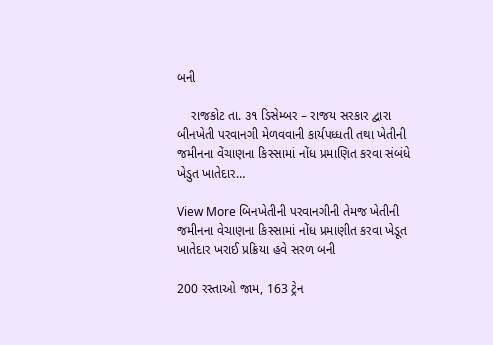બની

    રાજકોટ તા. ૩૧ ડિસેમ્બર – રાજય સરકાર દ્વારા બીનખેતી પરવાનગી મેળવવાની કાર્યપધ્ધતી તથા ખેતીની જમીનના વેંચાણના કિસ્સામાં નોંધ પ્રમાણિત કરવા સંબંધે ખેડુત ખાતેદાર…

View More બિનખેતીની પરવાનગીની તેમજ ખેતીની જમીનના વેચાણના કિસ્સામાં નોંધ પ્રમાણીત કરવા ખેડૂત ખાતેદાર ખરાઈ પ્રક્રિયા હવે સરળ બની

200 રસ્તાઓ જામ, 163 ટ્રેન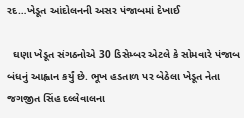રદ…ખેડૂત આંદોલનની અસર પંજાબમાં દેખાઈ

  ઘણા ખેડૂત સંગઠનોએ 30 ડિસેમ્બર એટલે કે સોમવારે પંજાબ બંધનું આહ્વાન કર્યું છે. ભૂખ હડતાળ પર બેઠેલા ખેડૂત નેતા જગજીત સિંહ દલ્લેવાલના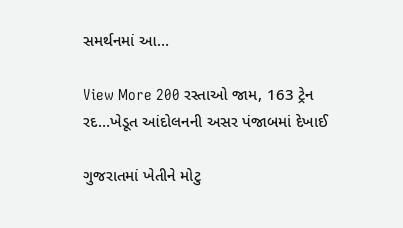સમર્થનમાં આ…

View More 200 રસ્તાઓ જામ, 163 ટ્રેન રદ…ખેડૂત આંદોલનની અસર પંજાબમાં દેખાઈ

ગુજરાતમાં ખેતીને મોટુ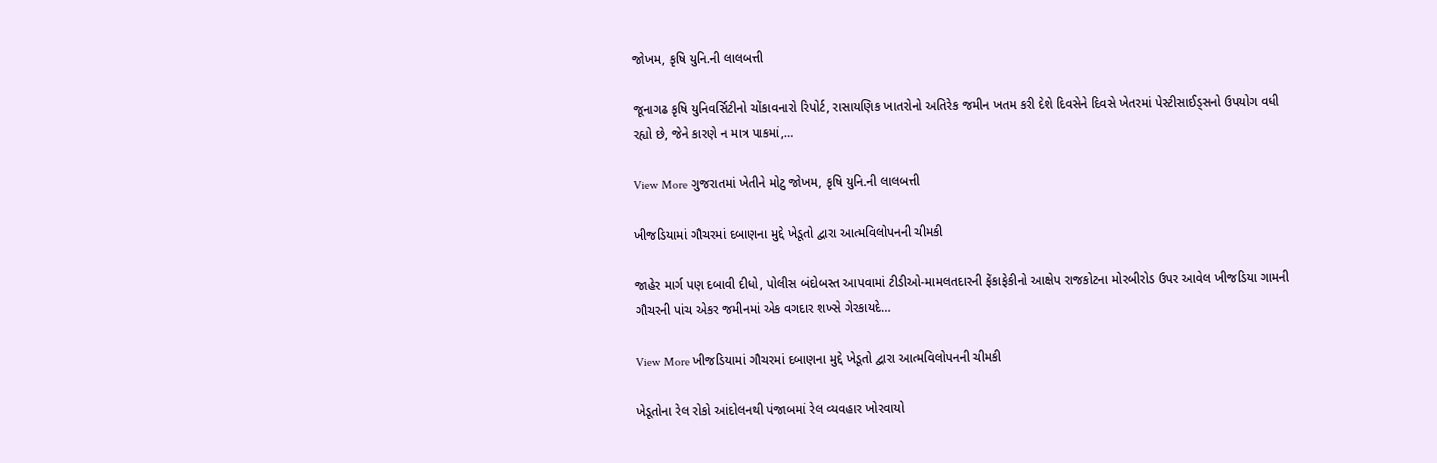જોખમ, કૃષિ યુનિ.ની લાલબત્તી

જૂનાગઢ કૃષિ યુનિવર્સિટીનો ચોંકાવનારો રિપોર્ટ, રાસાયણિક ખાતરોનો અતિરેક જમીન ખતમ કરી દેશે દિવસેને દિવસે ખેતરમાં પેસ્ટીસાઈડ્સનો ઉપયોગ વધી રહ્યો છે, જેને કારણે ન માત્ર પાકમાં,…

View More ગુજરાતમાં ખેતીને મોટુ જોખમ, કૃષિ યુનિ.ની લાલબત્તી

ખીજડિયામાં ગૌચરમાં દબાણના મુદ્દે ખેડૂતો દ્વારા આત્મવિલોપનની ચીમકી

જાહેર માર્ગ પણ દબાવી દીધો, પોલીસ બંદોબસ્ત આપવામાં ટીડીઓ-મામલતદારની ફેંકાફેકીનો આક્ષેપ રાજકોટના મોરબીરોડ ઉપર આવેલ ખીજડિયા ગામની ગૌચરની પાંચ એકર જમીનમાં એક વગદાર શખ્સે ગેરકાયદે…

View More ખીજડિયામાં ગૌચરમાં દબાણના મુદ્દે ખેડૂતો દ્વારા આત્મવિલોપનની ચીમકી

ખેડૂતોના રેલ રોકો આંદોલનથી પંજાબમાં રેલ વ્યવહાર ખોરવાયો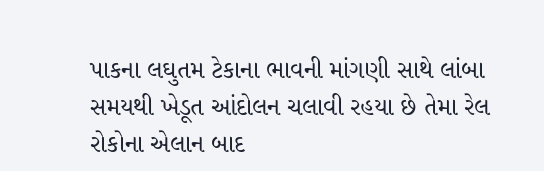પાકના લઘુતમ ટેકાના ભાવની માંગણી સાથે લાંબા સમયથી ખેડૂત આંદોલન ચલાવી રહયા છે તેમા રેલ રોકોના એલાન બાદ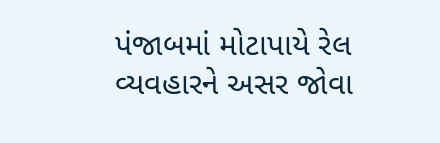પંજાબમાં મોટાપાયે રેલ વ્યવહારને અસર જોવા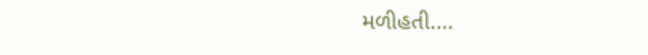મળીહતી.…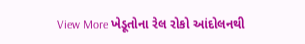View More ખેડૂતોના રેલ રોકો આંદોલનથી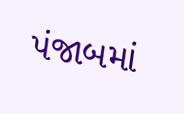પંજાબમાં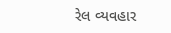રેલ વ્યવહાર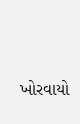ખોરવાયો